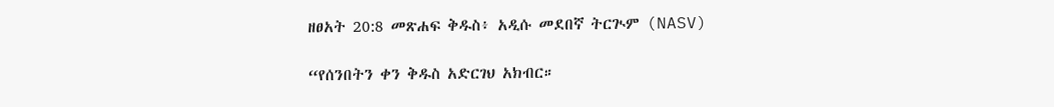ዘፀአት 20:8 መጽሐፍ ቅዱስ፥ አዲሱ መደበኛ ትርጒም (NASV)

“የሰንበትን ቀን ቅዱስ አድርገህ አክብር።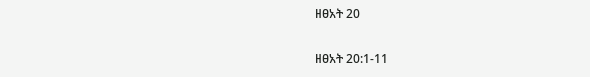ዘፀአት 20

ዘፀአት 20:1-11